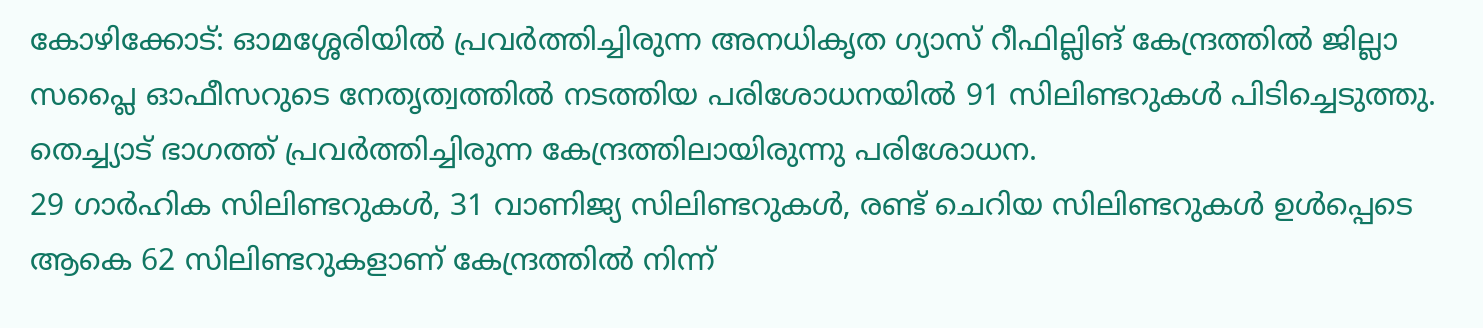കോഴിക്കോട്: ഓമശ്ശേരിയിൽ പ്രവർത്തിച്ചിരുന്ന അനധികൃത ഗ്യാസ് റീഫില്ലിങ് കേന്ദ്രത്തിൽ ജില്ലാ സപ്ലൈ ഓഫീസറുടെ നേതൃത്വത്തിൽ നടത്തിയ പരിശോധനയിൽ 91 സിലിണ്ടറുകൾ പിടിച്ചെടുത്തു. തെച്ച്യാട് ഭാഗത്ത് പ്രവർത്തിച്ചിരുന്ന കേന്ദ്രത്തിലായിരുന്നു പരിശോധന.
29 ഗാർഹിക സിലിണ്ടറുകൾ, 31 വാണിജ്യ സിലിണ്ടറുകൾ, രണ്ട് ചെറിയ സിലിണ്ടറുകൾ ഉൾപ്പെടെ ആകെ 62 സിലിണ്ടറുകളാണ് കേന്ദ്രത്തിൽ നിന്ന്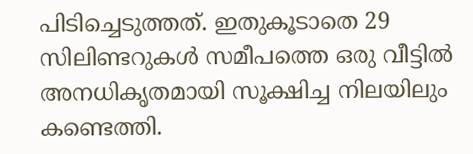പിടിച്ചെടുത്തത്. ഇതുകൂടാതെ 29 സിലിണ്ടറുകൾ സമീപത്തെ ഒരു വീട്ടിൽ അനധികൃതമായി സൂക്ഷിച്ച നിലയിലും കണ്ടെത്തി.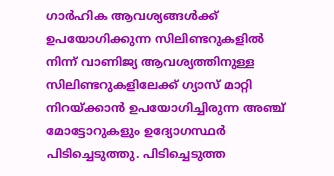ഗാർഹിക ആവശ്യങ്ങൾക്ക് ഉപയോഗിക്കുന്ന സിലിണ്ടറുകളിൽ നിന്ന് വാണിജ്യ ആവശ്യത്തിനുള്ള സിലിണ്ടറുകളിലേക്ക് ഗ്യാസ് മാറ്റി നിറയ്ക്കാൻ ഉപയോഗിച്ചിരുന്ന അഞ്ച് മോട്ടോറുകളും ഉദ്യോഗസ്ഥർ പിടിച്ചെടുത്തു. പിടിച്ചെടുത്ത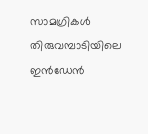സാമഗ്രികൾ തിരുവമ്പാടിയിലെ ഇൻഡേൻ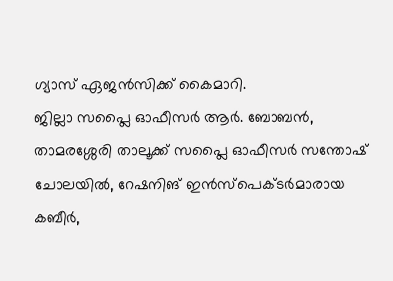ഗ്യാസ് ഏജൻസിക്ക് കൈമാറി.
ജില്ലാ സപ്ലൈ ഓഫീസർ ആർ. ബോബൻ, താമരശ്ശേരി താലൂക്ക് സപ്ലൈ ഓഫീസർ സന്തോഷ് ചോലയിൽ, റേഷനിങ് ഇൻസ്പെക്ടർമാരായ കബീർ,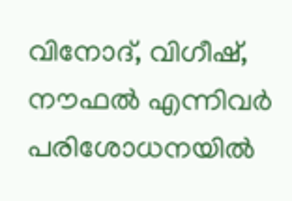വിനോദ്, വിഗീഷ്, നൗഫൽ എന്നിവർ പരിശോധനയിൽ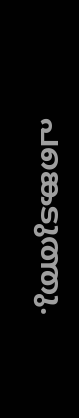പങ്കെടുത്തു.